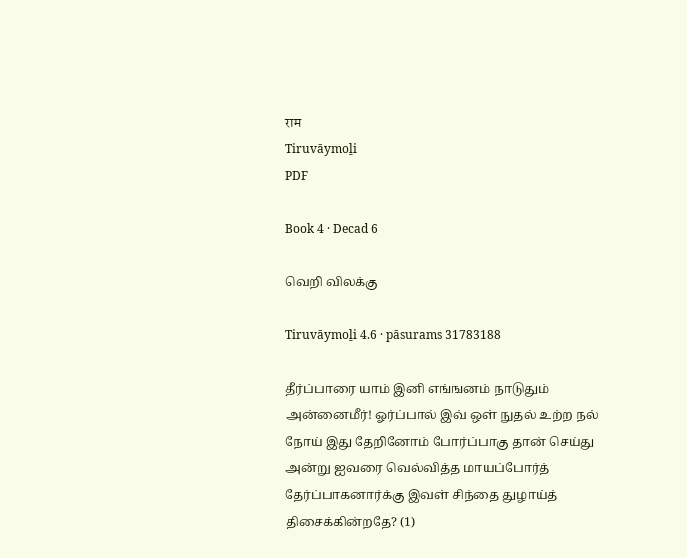राम
Tiruvāymoḻi
PDF

Book 4 · Decad 6

வெறி விலக்கு

Tiruvāymoḻi 4.6 · pāsurams 31783188

தீர்ப்பாரை யாம் இனி எங்ஙனம் நாடுதும் அன்னைமீர்! ஓர்ப்பால் இவ் ஒள் நுதல் உற்ற நல் நோய் இது தேறினோம் போர்ப்பாகு தான் செய்து அன்று ஐவரை வெல்வித்த மாயப்போர்த் தேர்ப்பாகனார்க்கு இவள் சிந்தை துழாய்த் திசைக்கின்றதே? (1)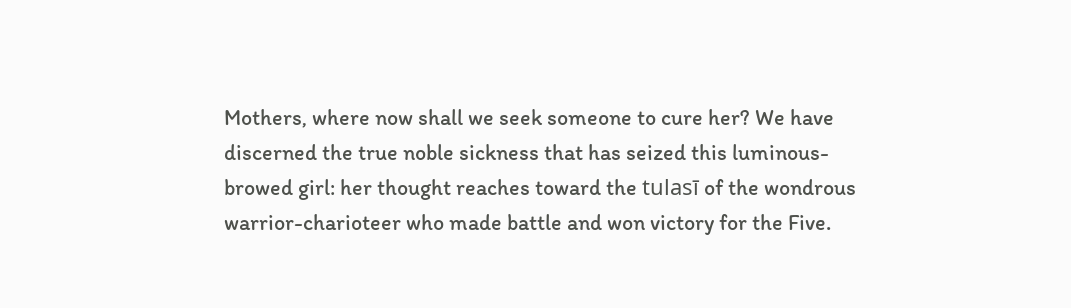Mothers, where now shall we seek someone to cure her? We have discerned the true noble sickness that has seized this luminous-browed girl: her thought reaches toward the tulasī of the wondrous warrior-charioteer who made battle and won victory for the Five.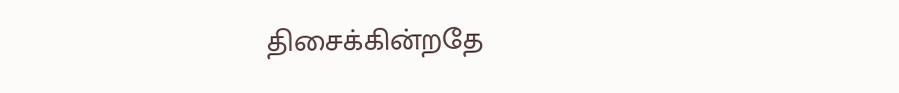திசைக்கின்றதே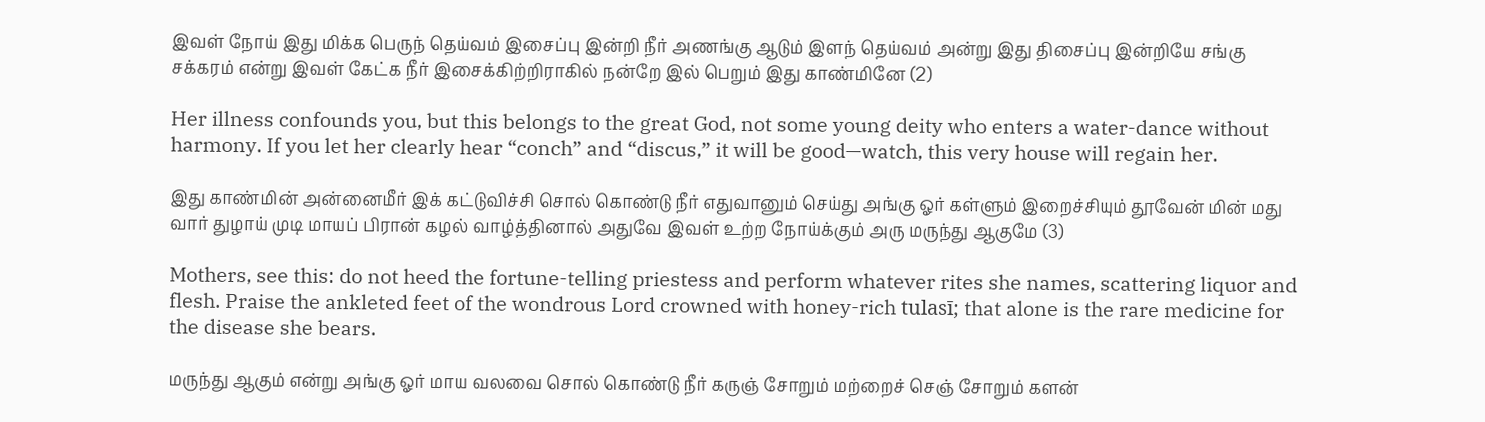இவள் நோய் இது மிக்க பெருந் தெய்வம் இசைப்பு இன்றி நீர் அணங்கு ஆடும் இளந் தெய்வம் அன்று இது திசைப்பு இன்றியே சங்கு சக்கரம் என்று இவள் கேட்க நீர் இசைக்கிற்றிராகில் நன்றே இல் பெறும் இது காண்மினே (2)

Her illness confounds you, but this belongs to the great God, not some young deity who enters a water-dance without harmony. If you let her clearly hear “conch” and “discus,” it will be good—watch, this very house will regain her.

இது காண்மின் அன்னைமீர் இக் கட்டுவிச்சி சொல் கொண்டு நீர் எதுவானும் செய்து அங்கு ஓர் கள்ளும் இறைச்சியும் தூவேன் மின் மது வார் துழாய் முடி மாயப் பிரான் கழல் வாழ்த்தினால் அதுவே இவள் உற்ற நோய்க்கும் அரு மருந்து ஆகுமே (3)

Mothers, see this: do not heed the fortune-telling priestess and perform whatever rites she names, scattering liquor and flesh. Praise the ankleted feet of the wondrous Lord crowned with honey-rich tulasī; that alone is the rare medicine for the disease she bears.

மருந்து ஆகும் என்று அங்கு ஓர் மாய வலவை சொல் கொண்டு நீர் கருஞ் சோறும் மற்றைச் செஞ் சோறும் களன்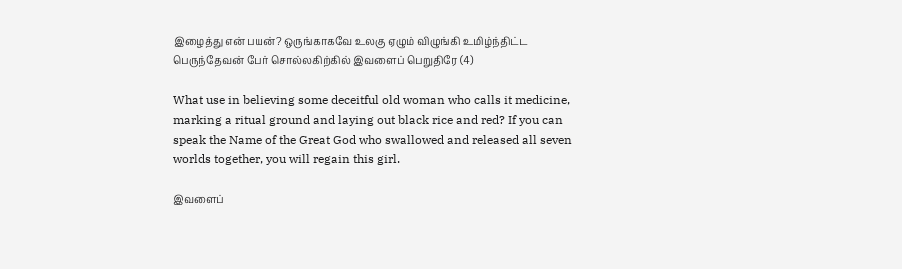இழைத்து என் பயன்? ஒருங்காகவே உலகு ஏழும் விழுங்கி உமிழ்ந்திட்ட பெருந்தேவன் பேர் சொல்லகிற்கில் இவளைப் பெறுதிரே (4)

What use in believing some deceitful old woman who calls it medicine, marking a ritual ground and laying out black rice and red? If you can speak the Name of the Great God who swallowed and released all seven worlds together, you will regain this girl.

இவளைப்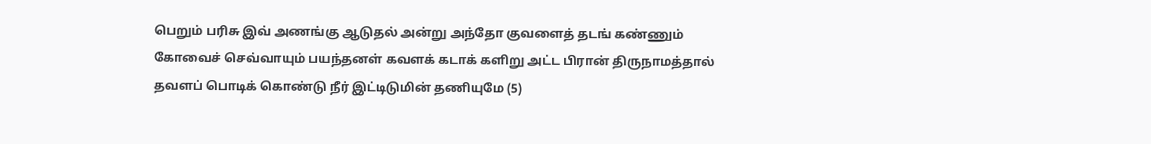பெறும் பரிசு இவ் அணங்கு ஆடுதல் அன்று அந்தோ குவளைத் தடங் கண்ணும் கோவைச் செவ்வாயும் பயந்தனள் கவளக் கடாக் களிறு அட்ட பிரான் திருநாமத்தால் தவளப் பொடிக் கொண்டு நீர் இட்டிடுமின் தணியுமே (5)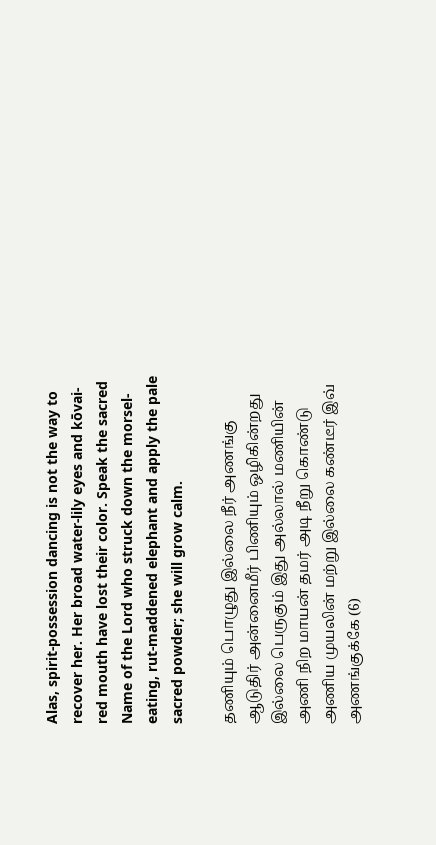Alas, spirit-possession dancing is not the way to recover her. Her broad water-lily eyes and kōvai-red mouth have lost their color. Speak the sacred Name of the Lord who struck down the morsel-eating, rut-maddened elephant and apply the pale sacred powder; she will grow calm.

தணியும் பொழுது இல்லை நீர் அணங்கு ஆடுதிர் அன்னைமீர் பிணியும் ஒழிகின்றது இல்லை பெருகும் இது அல்லால் மணியின் அணி நிற மாயன் தமர் அடி நீறு கொண்டு அணிய முயலின் மற்று இல்லை கண்டீர் இவ் அணங்குக்கே (6)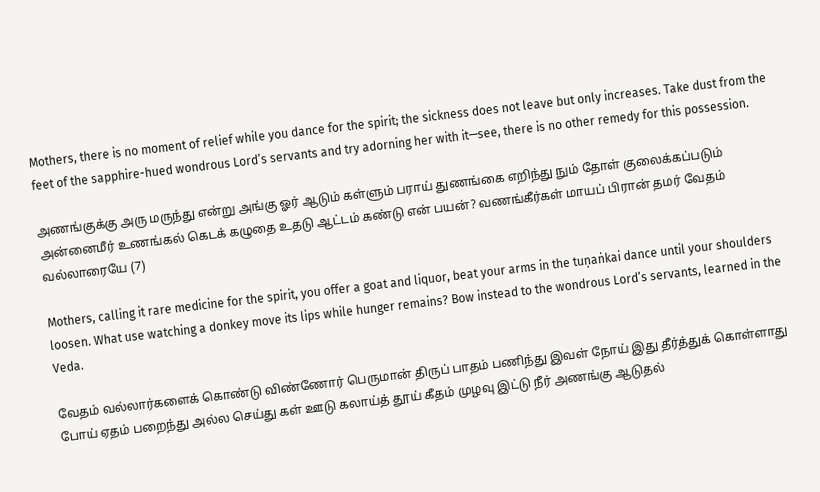Mothers, there is no moment of relief while you dance for the spirit; the sickness does not leave but only increases. Take dust from the feet of the sapphire-hued wondrous Lord’s servants and try adorning her with it—see, there is no other remedy for this possession.

அணங்குக்கு அரு மருந்து என்று அங்கு ஓர் ஆடும் கள்ளும் பராய் துணங்கை எறிந்து நும் தோள் குலைக்கப்படும் அன்னைமீர் உணங்கல் கெடக் கழுதை உதடு ஆட்டம் கண்டு என் பயன்? வணங்கீர்கள் மாயப் பிரான் தமர் வேதம் வல்லாரையே (7)

Mothers, calling it rare medicine for the spirit, you offer a goat and liquor, beat your arms in the tuṇaṅkai dance until your shoulders loosen. What use watching a donkey move its lips while hunger remains? Bow instead to the wondrous Lord’s servants, learned in the Veda.

வேதம் வல்லார்களைக் கொண்டு விண்ணோர் பெருமான் திருப் பாதம் பணிந்து இவள் நோய் இது தீர்த்துக் கொள்ளாது போய் ஏதம் பறைந்து அல்ல செய்து கள் ஊடு கலாய்த் தூய் கீதம் முழவு இட்டு நீர் அணங்கு ஆடுதல்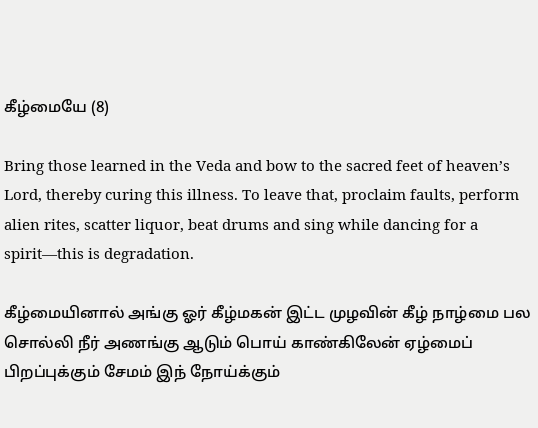கீழ்மையே (8)

Bring those learned in the Veda and bow to the sacred feet of heaven’s Lord, thereby curing this illness. To leave that, proclaim faults, perform alien rites, scatter liquor, beat drums and sing while dancing for a spirit—this is degradation.

கீழ்மையினால் அங்கு ஓர் கீழ்மகன் இட்ட முழவின் கீழ் நாழ்மை பல சொல்லி நீர் அணங்கு ஆடும் பொய் காண்கிலேன் ஏழ்மைப் பிறப்புக்கும் சேமம் இந் நோய்க்கும்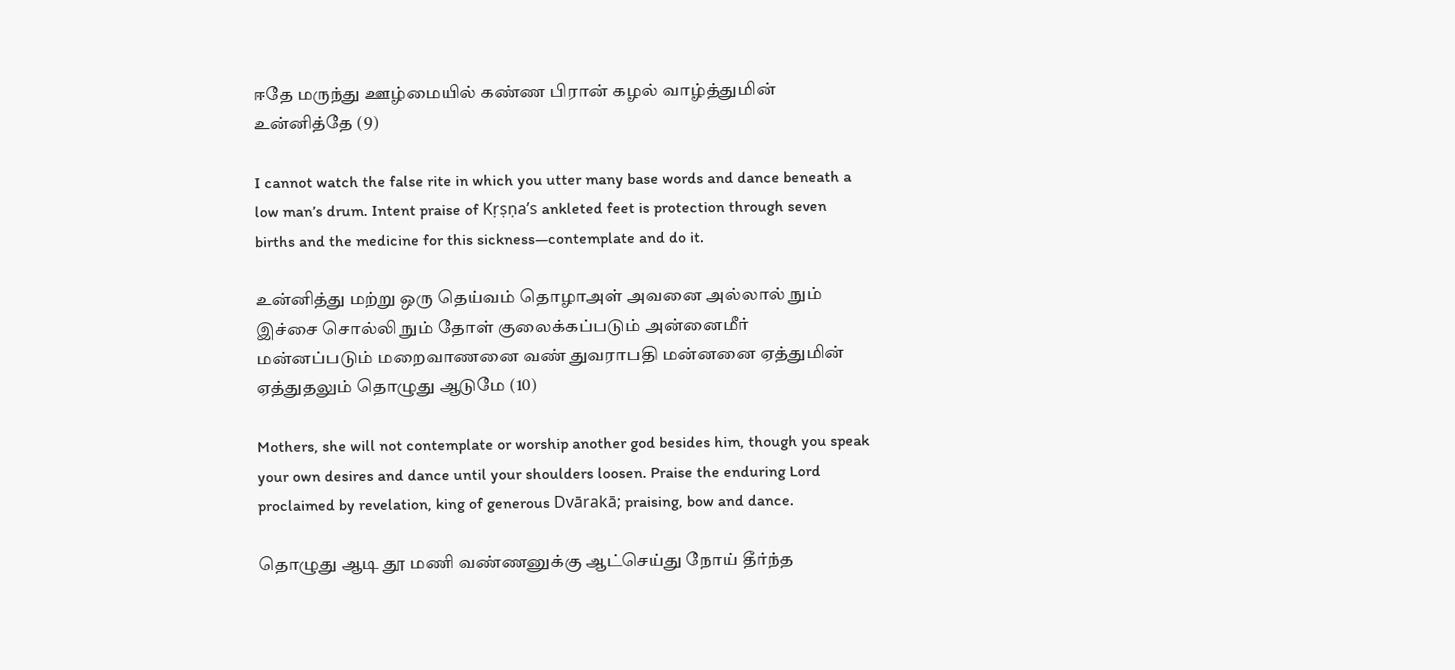ஈதே மருந்து ஊழ்மையில் கண்ண பிரான் கழல் வாழ்த்துமின் உன்னித்தே (9)

I cannot watch the false rite in which you utter many base words and dance beneath a low man’s drum. Intent praise of Kṛṣṇa’s ankleted feet is protection through seven births and the medicine for this sickness—contemplate and do it.

உன்னித்து மற்று ஒரு தெய்வம் தொழாஅள் அவனை அல்லால் நும் இச்சை சொல்லி நும் தோள் குலைக்கப்படும் அன்னைமீர் மன்னப்படும் மறைவாணனை வண் துவராபதி மன்னனை ஏத்துமின் ஏத்துதலும் தொழுது ஆடுமே (10)

Mothers, she will not contemplate or worship another god besides him, though you speak your own desires and dance until your shoulders loosen. Praise the enduring Lord proclaimed by revelation, king of generous Dvārakā; praising, bow and dance.

தொழுது ஆடி தூ மணி வண்ணனுக்கு ஆட்செய்து நோய் தீர்ந்த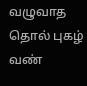வழுவாத தொல் புகழ் வண்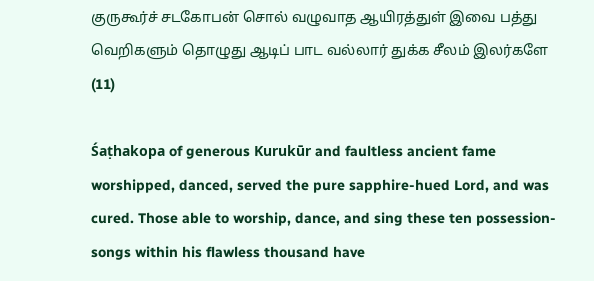குருகூர்ச் சடகோபன் சொல் வழுவாத ஆயிரத்துள் இவை பத்து வெறிகளும் தொழுது ஆடிப் பாட வல்லார் துக்க சீலம் இலர்களே (11)

Śaṭhakopa of generous Kurukūr and faultless ancient fame worshipped, danced, served the pure sapphire-hued Lord, and was cured. Those able to worship, dance, and sing these ten possession-songs within his flawless thousand have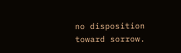no disposition toward sorrow.